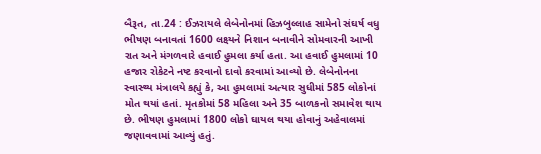બૈરૂત, તા.24 : ઈઝરાયલે લેબેનોનમાં હિઝબુલ્લાહ સામેનો સંઘર્ષ વધુ ભીષણ બનાવતાં 1600 લક્ષ્યને નિશાન બનાવીને સોમવારની આખી રાત અને મંગળવારે હવાઈ હુમલા કર્યા હતા. આ હવાઈ હુમલામાં 10 હજાર રોકેટને નષ્ટ કરવાનો દાવો કરવામાં આવ્યો છે. લેબેનોનના સ્વાસ્થ્ય મંત્રાલયે કહ્યું કે, આ હુમલામાં અત્યાર સુધીમાં 585 લોકોનાં મોત થયાં હતાં. મૃતકોમાં 58 મહિલા અને 35 બાળકનો સમાવેશ થાય છે. ભીષણ હુમલામાં 1800 લોકો ઘાયલ થયા હોવાનું અહેવાલમાં જણાવવામાં આવ્યું હતું.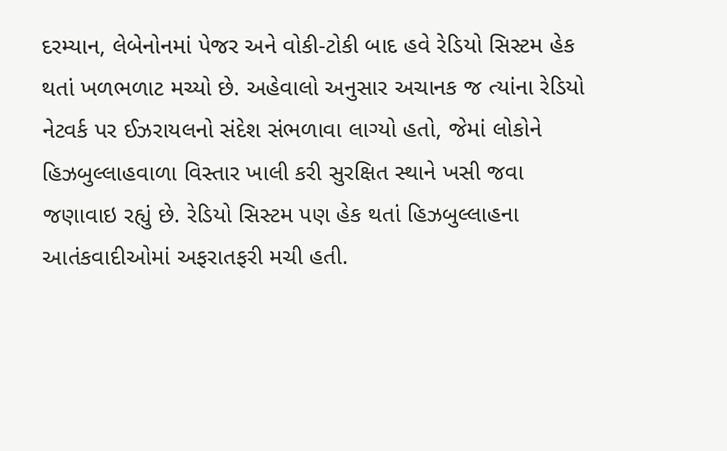દરમ્યાન, લેબેનોનમાં પેજર અને વોકી-ટોકી બાદ હવે રેડિયો સિસ્ટમ હેક થતાં ખળભળાટ મચ્યો છે. અહેવાલો અનુસાર અચાનક જ ત્યાંના રેડિયો નેટવર્ક પર ઈઝરાયલનો સંદેશ સંભળાવા લાગ્યો હતો, જેમાં લોકોને હિઝબુલ્લાહવાળા વિસ્તાર ખાલી કરી સુરક્ષિત સ્થાને ખસી જવા જણાવાઇ રહ્યું છે. રેડિયો સિસ્ટમ પણ હેક થતાં હિઝબુલ્લાહના આતંકવાદીઓમાં અફરાતફરી મચી હતી.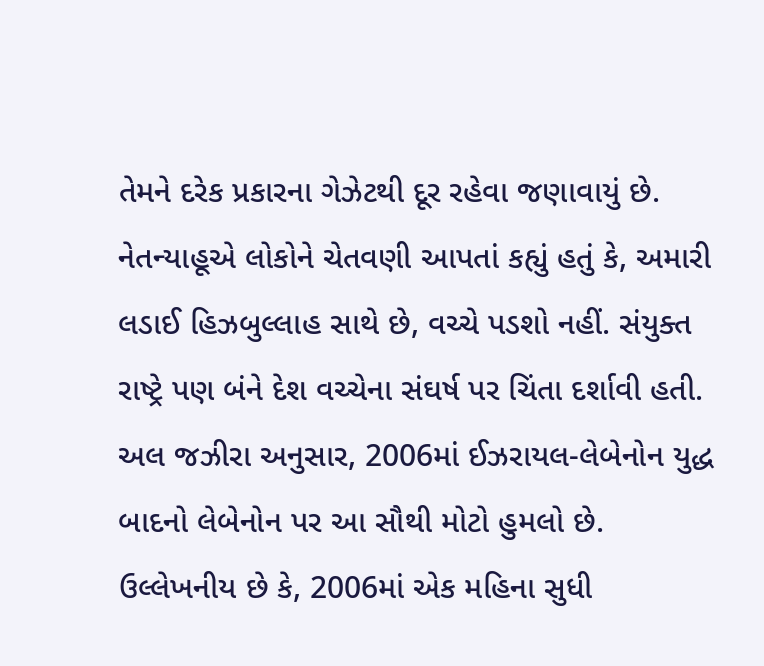તેમને દરેક પ્રકારના ગેઝેટથી દૂર રહેવા જણાવાયું છે. નેતન્યાહૂએ લોકોને ચેતવણી આપતાં કહ્યું હતું કે, અમારી લડાઈ હિઝબુલ્લાહ સાથે છે, વચ્ચે પડશો નહીં. સંયુક્ત રાષ્ટ્રે પણ બંને દેશ વચ્ચેના સંઘર્ષ પર ચિંતા દર્શાવી હતી. અલ જઝીરા અનુસાર, 2006માં ઈઝરાયલ-લેબેનોન યુદ્ધ બાદનો લેબેનોન પર આ સૌથી મોટો હુમલો છે.
ઉલ્લેખનીય છે કે, 2006માં એક મહિના સુધી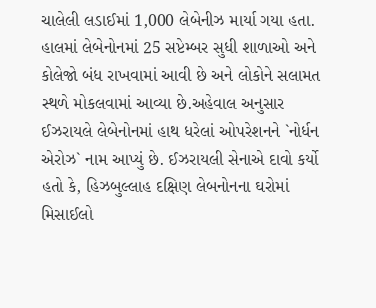ચાલેલી લડાઈમાં 1,000 લેબેનીઝ માર્યા ગયા હતા. હાલમાં લેબેનોનમાં 25 સપ્ટેમ્બર સુધી શાળાઓ અને કોલેજો બંધ રાખવામાં આવી છે અને લોકોને સલામત સ્થળે મોકલવામાં આવ્યા છે.અહેવાલ અનુસાર ઈઝરાયલે લેબેનોનમાં હાથ ધરેલાં ઓપરેશનને `નોર્ધન એરોઝ` નામ આપ્યું છે. ઈઝરાયલી સેનાએ દાવો કર્યો હતો કે, હિઝબુલ્લાહ દક્ષિણ લેબનોનના ઘરોમાં મિસાઈલો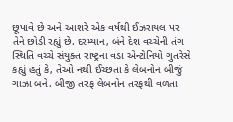છૂપાવે છે અને આશરે એક વર્ષથી ઈઝરાયલ પર તેને છોડી રહ્યું છે. દરમ્યાન, બંને દેશ વચ્ચેની તંગ સ્થિતિ વચ્ચે સંયુક્ત રાષ્ટ્રના વડા એન્ટોનિયો ગુતરેસે કહ્યું હતું કે, તેઓ નથી ઈચ્છતા કે લેબનોન બીજું ગાઝા બને. બીજી તરફ લેબનોન તરફથી વળતા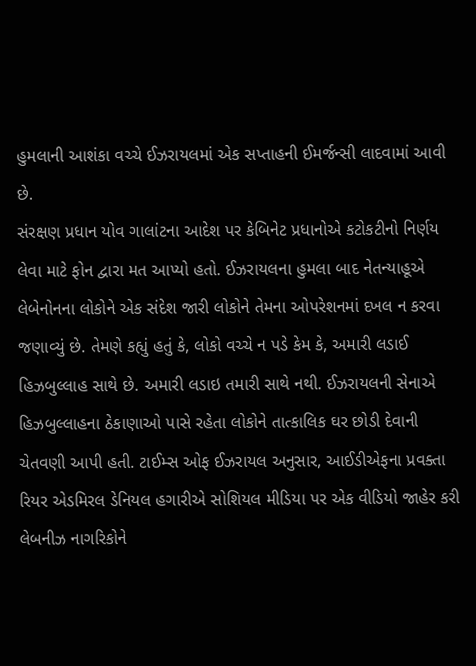હુમલાની આશંકા વચ્ચે ઈઝરાયલમાં એક સપ્તાહની ઈમર્જન્સી લાદવામાં આવી છે.
સંરક્ષણ પ્રધાન યોવ ગાલાંટના આદેશ પર કેબિનેટ પ્રધાનોએ કટોકટીનો નિર્ણય લેવા માટે ફોન દ્વારા મત આપ્યો હતો. ઈઝરાયલના હુમલા બાદ નેતન્યાહૂએ લેબેનોનના લોકોને એક સંદેશ જારી લોકોને તેમના ઓપરેશનમાં દખલ ન કરવા જણાવ્યું છે. તેમણે કહ્યું હતું કે, લોકો વચ્ચે ન પડે કેમ કે, અમારી લડાઈ હિઝબુલ્લાહ સાથે છે. અમારી લડાઇ તમારી સાથે નથી. ઈઝરાયલની સેનાએ હિઝબુલ્લાહના ઠેકાણાઓ પાસે રહેતા લોકોને તાત્કાલિક ઘર છોડી દેવાની ચેતવણી આપી હતી. ટાઈમ્સ ઓફ ઈઝરાયલ અનુસાર, આઈડીએફના પ્રવક્તા રિયર એડમિરલ ડેનિયલ હગારીએ સોશિયલ મીડિયા પર એક વીડિયો જાહેર કરી લેબનીઝ નાગરિકોને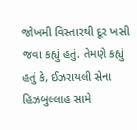જોખમી વિસ્તારથી દૂર ખસી જવા કહ્યું હતું. તેમણે કહ્યું હતું કે, ઈઝરાયલી સેના હિઝબુલ્લાહ સામે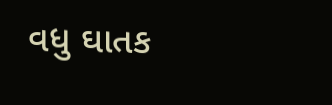વધુ ઘાતક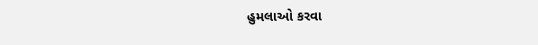હુમલાઓ કરવા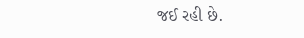જઈ રહી છે.